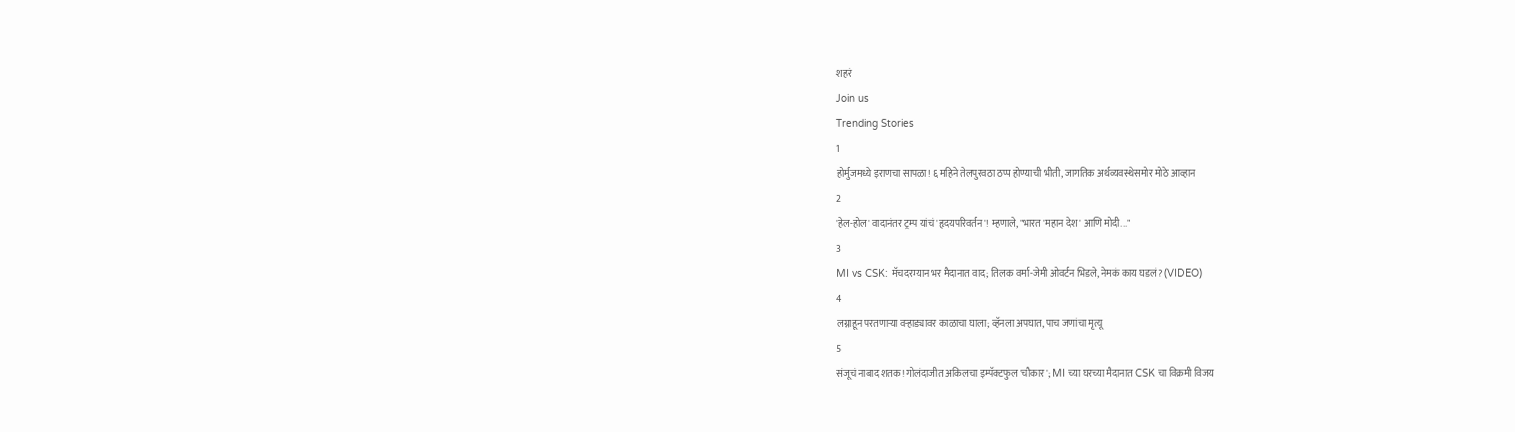शहरं
Join us
Trending Stories
1
होर्मुजमध्ये इराणचा सापळा! ६ महिने तेलपुरवठा ठप्प होण्याची भीती, जागतिक अर्थव्यवस्थेसमोर मोठे आव्हान
2
'हेल-होल' वादानंतर ट्रम्प यांचं 'हृदयपरिवर्तन'! म्हणाले, "भारत 'महान देश' आणि मोदी..."
3
MI vs CSK: मॅचदरम्यान भर मैदानात वाद; तिलक वर्मा-जेमी ओवर्टन भिडले, नेमकं काय घडलं? (VIDEO)
4
लग्नाहून परतणाऱ्या वऱ्हाड्यावर काळाचा घाला; व्हॅनला अपघात, पाच जणांचा मृत्यू
5
संजूचं नाबाद शतक! गोलंदाजीत अकिलचा इम्पॅक्टफुल 'चौकार'; MI च्या घरच्या मैदानात CSK चा विक्रमी विजय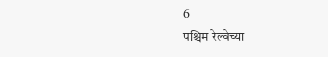6
पश्चिम रेल्वेच्या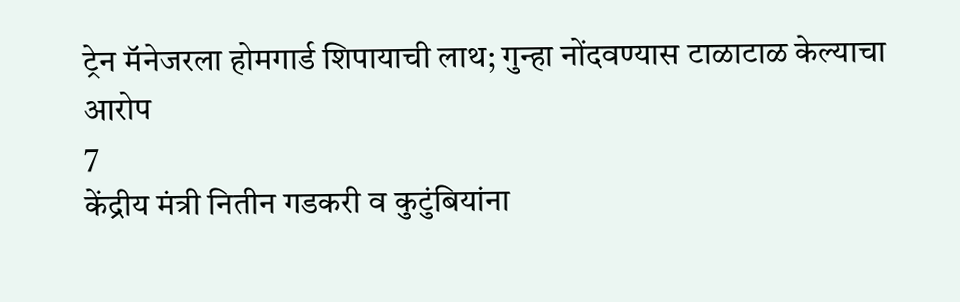ट्रेन मॅनेजरला होमगार्ड शिपायाची लाथ; गुन्हा नोंदवण्यास टाळाटाळ केल्याचा आरोप
7
केंद्रीय मंत्री नितीन गडकरी व कुटुंबियांना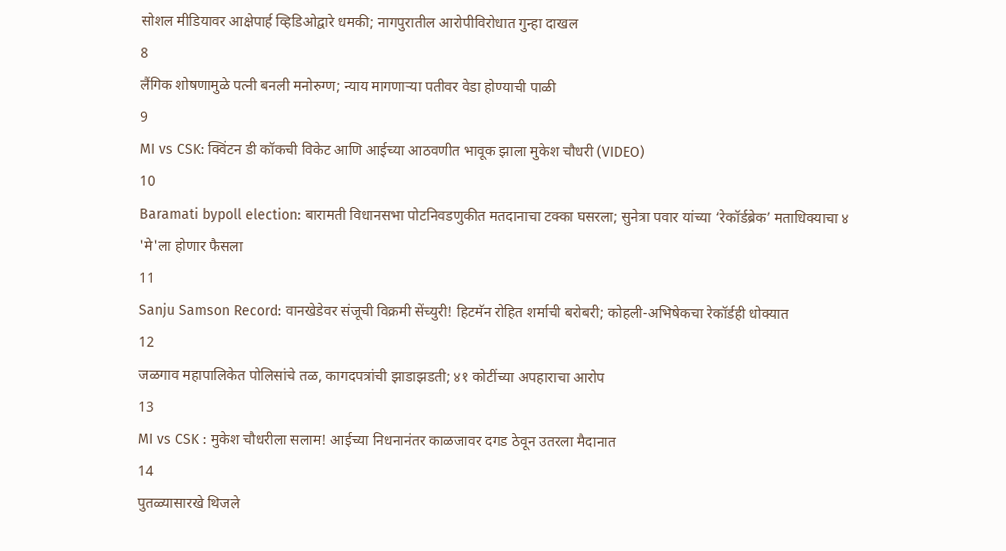सोशल मीडियावर आक्षेपार्ह व्हिडिओद्वारे धमकी; नागपुरातील आरोपीविरोधात गुन्हा दाखल
8
लैंगिक शोषणामुळे पत्नी बनली मनोरुग्ण; न्याय मागणाऱ्या पतीवर वेडा होण्याची पाळी
9
MI vs CSK: क्विंटन डी कॉकची विकेट आणि आईच्या आठवणीत भावूक झाला मुकेश चौधरी (VIDEO)
10
Baramati bypoll election: बारामती विधानसभा पोटनिवडणुकीत मतदानाचा टक्का घसरला; सुनेत्रा पवार यांच्या ‘रेकॉर्डब्रेक’ मताधिक्याचा ४ 'मे'ला होणार फैसला
11
Sanju Samson Record: वानखेडेवर संजूची विक्रमी सेंच्युरी! हिटमॅन रोहित शर्माची बरोबरी; कोहली-अभिषेकचा रेकॉर्डही धोक्यात
12
जळगाव महापालिकेत पोलिसांचे तळ, कागदपत्रांची झाडाझडती; ४१ कोटींच्या अपहाराचा आरोप
13
MI vs CSK : मुकेश चौधरीला सलाम! आईच्या निधनानंतर काळजावर दगड ठेवून उतरला मैदानात
14
पुतळ्यासारखे थिजले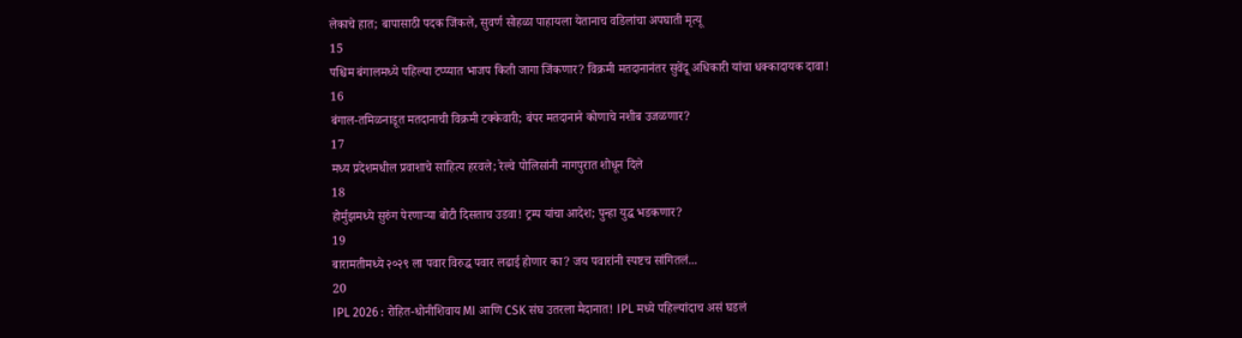लेकाचे हात; बापासाठी पदक जिंकले, सुवर्ण सोहळा पाहायला येतानाच वडिलांचा अपघाती मृत्यू
15
पश्चिम बंगालमध्ये पहिल्या टप्प्यात भाजप किती जागा जिंकणार? विक्रमी मतदानानंतर सुवेंदू अधिकारी यांचा धक्कादायक दावा!
16
बंगाल-तमिळनाडूत मतदानाची विक्रमी टक्केवारी; बंपर मतदानाने कोणाचे नशीब उजळणार?
17
मध्य प्रदेशमधील प्रवाशाचे साहित्य हरवले; रेल्वे पोलिसांनी नागपुरात शोधून दिले
18
होर्मुझमध्ये सुरुंग पेरणाऱ्या बोटी दिसताच उडवा! ट्रम्प यांचा आदेश; पुन्हा युद्ध भडकणार?
19
बारामतीमध्ये २०२९ ला पवार विरुद्ध पवार लढाई होणार का? जय पवारांनी स्पष्टच सांगितलं...
20
IPL 2026 : रोहित-धोनीशिवाय MI आणि CSK संघ उतरला मैदानात! IPL मध्ये पहिल्यांदाच असं घडलं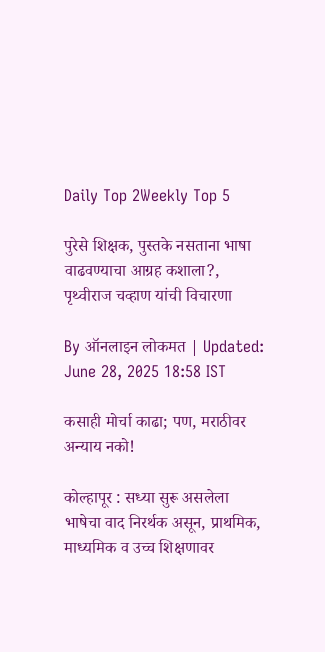Daily Top 2Weekly Top 5

पुरेसे शिक्षक, पुस्तके नसताना भाषा वाढवण्याचा आग्रह कशाला?, पृथ्वीराज चव्हाण यांची विचारणा

By ऑनलाइन लोकमत | Updated: June 28, 2025 18:58 IST

कसाही मोर्चा काढा; पण, मराठीवर अन्याय नको!

कोल्हापूर : सध्या सुरू असलेला भाषेचा वाद निरर्थक असून, प्राथमिक, माध्यमिक व उच्च शिक्षणावर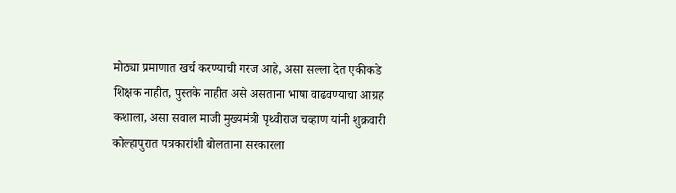मोठ्या प्रमाणात खर्च करण्याची गरज आहे, असा सल्ला देत एकीकडे शिक्षक नाहीत, पुस्तके नाहीत असे असताना भाषा वाढवण्याचा आग्रह कशाला, असा सवाल माजी मुख्यमंत्री पृथ्वीराज चव्हाण यांनी शुक्रवारी कोल्हापुरात पत्रकारांशी बोलताना सरकारला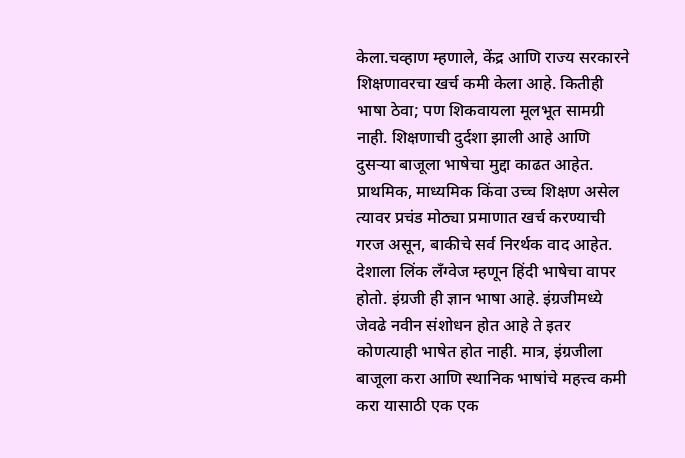केला.चव्हाण म्हणाले, केंद्र आणि राज्य सरकारने शिक्षणावरचा खर्च कमी केला आहे. कितीही भाषा ठेवा; पण शिकवायला मूलभूत सामग्री नाही. शिक्षणाची दुर्दशा झाली आहे आणि दुसऱ्या बाजूला भाषेचा मुद्दा काढत आहेत. प्राथमिक, माध्यमिक किंवा उच्च शिक्षण असेल त्यावर प्रचंड मोठ्या प्रमाणात खर्च करण्याची गरज असून, बाकीचे सर्व निरर्थक वाद आहेत. देशाला लिंक लँग्वेज म्हणून हिंदी भाषेचा वापर होतो. इंग्रजी ही ज्ञान भाषा आहे. इंग्रजीमध्ये जेवढे नवीन संशोधन होत आहे ते इतर कोणत्याही भाषेत होत नाही. मात्र, इंग्रजीला बाजूला करा आणि स्थानिक भाषांचे महत्त्व कमी करा यासाठी एक एक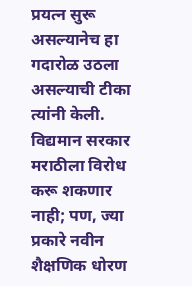प्रयत्न सुरू असल्यानेच हा गदारोळ उठला असल्याची टीका त्यांनी केली. विद्यमान सरकार मराठीला विरोध करू शकणार नाही; पण, ज्या प्रकारे नवीन शैक्षणिक धोरण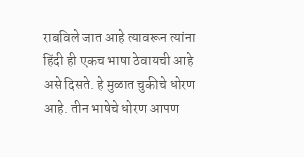राबविले जात आहे त्यावरून त्यांना हिंदी ही एकच भाषा ठेवायची आहे असे दिसते. हे मुळात चुकीचे धोरण आहे. तीन भाषेचे धोरण आपण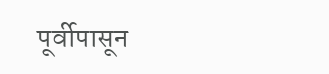पूर्वीपासून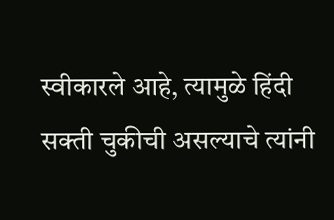स्वीकारले आहे, त्यामुळे हिंदी सक्ती चुकीची असल्याचे त्यांनी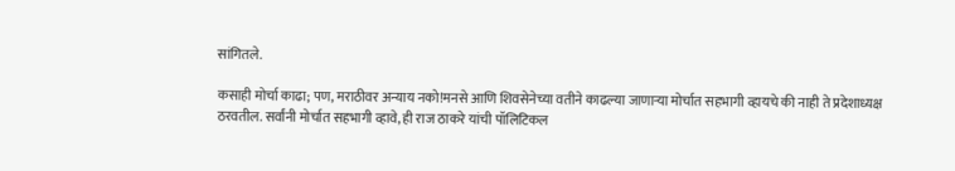सांगितले.

कसाही मोर्चा काढा; पण, मराठीवर अन्याय नको!मनसे आणि शिवसेनेच्या वतीने काढल्या जाणाऱ्या मोर्चात सहभागी व्हायचे की नाही ते प्रदेशाध्यक्ष ठरवतील. सर्वांनी मोर्चात सहभागी व्हावे, ही राज ठाकरे यांची पॉलिटिकल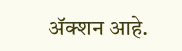ॲक्शन आहे.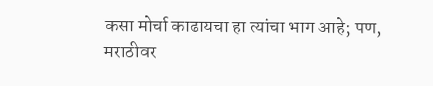कसा मोर्चा काढायचा हा त्यांचा भाग आहे; पण, मराठीवर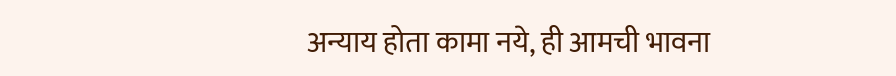अन्याय होता कामा नये, ही आमची भावना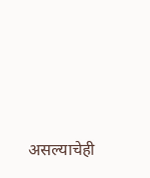असल्याचेही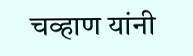चव्हाण यांनी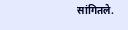सांगितले.